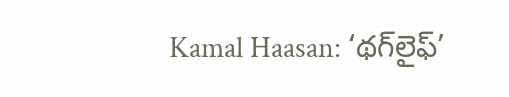Kamal Haasan: ‘థగ్‌లైఫ్’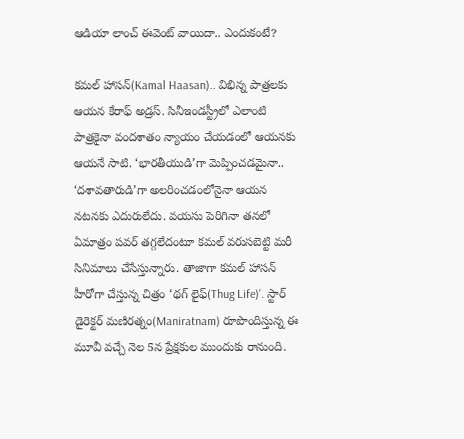ఆడియా లాంచ్ ఈవెంట్ వాయిదా.. ఎందుకంటే?

కమల్ హాసన్(Kamal Haasan).. విభిన్న పాత్రలకు ఆయన కేరాఫ్ అడ్రస్. సినీఇండస్ట్రీలో ఎలాంటి పాత్రకైనా వందశాతం న్యాయం చేయడంలో ఆయనకు ఆయనే సాటి. ‘భారతీయుడి’గా మెప్పించడమైనా.. ‘దశావతారుడి’గా అలరించడంలోనైనా ఆయన నటనకు ఎదురులేదు. వయసు పెరిగినా తనలో ఏమాత్రం పవర్ తగ్గలేదంటూ కమల్ వరుసబెట్టి మరీ సినిమాలు చేసేస్తున్నారు. తాజాగా కమల్ హాసన్ హీరోగా చేస్తున్న చిత్రం ‘థగ్ లైఫ్(Thug Life)’. స్టార్ డైరెక్టర్ మణిరత్నం(Maniratnam) రూపొందిస్తున్న ఈ మూవీ వచ్చే నెల 5న ప్రేక్షకుల ముందుకు రానుంది.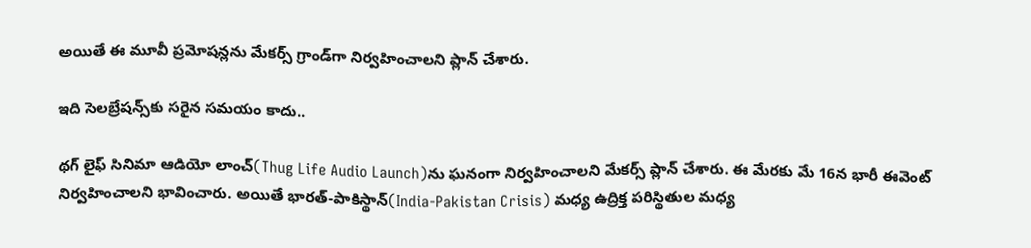అయితే ఈ మూవీ ప్రమోషన్లను మేకర్స్ గ్రాండ్‌గా నిర్వహించాలని ప్లాన్ చేశారు.

ఇది సెలబ్రేషన్స్‌కు సరైన సమయం కాదు..

థ‌గ్ లైఫ్ సినిమా ఆడియో లాంచ్‌(Thug Life Audio Launch)ను ఘ‌నంగా నిర్వ‌హించాల‌ని మేక‌ర్స్ ప్లాన్ చేశారు. ఈ మేరకు మే 16న భారీ ఈవెంట్‌ నిర్వహించాలని భావించారు. అయితే భారత్-పాకిస్థాన్(India-Pakistan Crisis) మధ్య ఉద్రిక్త పరిస్థితుల మధ్య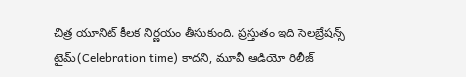చిత్ర యూనిట్ కీల‌క నిర్ణ‌యం తీసుకుంది. ప్ర‌స్తుతం ఇది సెల‌బ్రేష‌న్స్ టైమ్(Celebration time) కాద‌ని, మూవీ ఆడియో రిలీజ్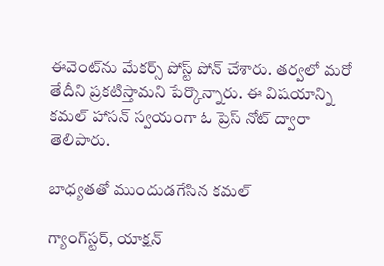ఈవెంట్‌ను మేక‌ర్స్ పోస్ట్ పోన్ చేశారు. తర్వలో మరో తేదీని ప్రకటిస్తామని పేర్కొన్నారు. ఈ విష‌యాన్ని క‌మ‌ల్ హాస‌న్ స్వ‌యంగా ఓ ప్రెస్ నోట్ ద్వారా తెలిపారు.

బాధ్య‌త‌తో ముందుడ‌గేసిన క‌మ‌ల్

గ్యాంగ్‌స్ట‌ర్, యాక్ష‌న్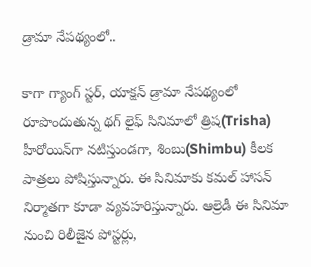డ్రామా నేప‌థ్యంలో..

కాగా గ్యాంగ్ స్ట‌ర్, యాక్ష‌న్ డ్రామా నేప‌థ్యంలో రూపొందుతున్న థ‌గ్ లైఫ్ సినిమాలో త్రిష(Trisha) హీరోయిన్‌గా న‌టిస్తుండ‌గా, శింబు(Shimbu) కీల‌క పాత్ర‌లు పోషిస్తున్నారు. ఈ సినిమాకు క‌మ‌ల్ హాస‌న్ నిర్మాత‌గా కూడా వ్య‌వ‌హ‌రిస్తున్నారు. ఆల్రెడీ ఈ సినిమా నుంచి రిలీజైన పోస్ట‌ర్లు,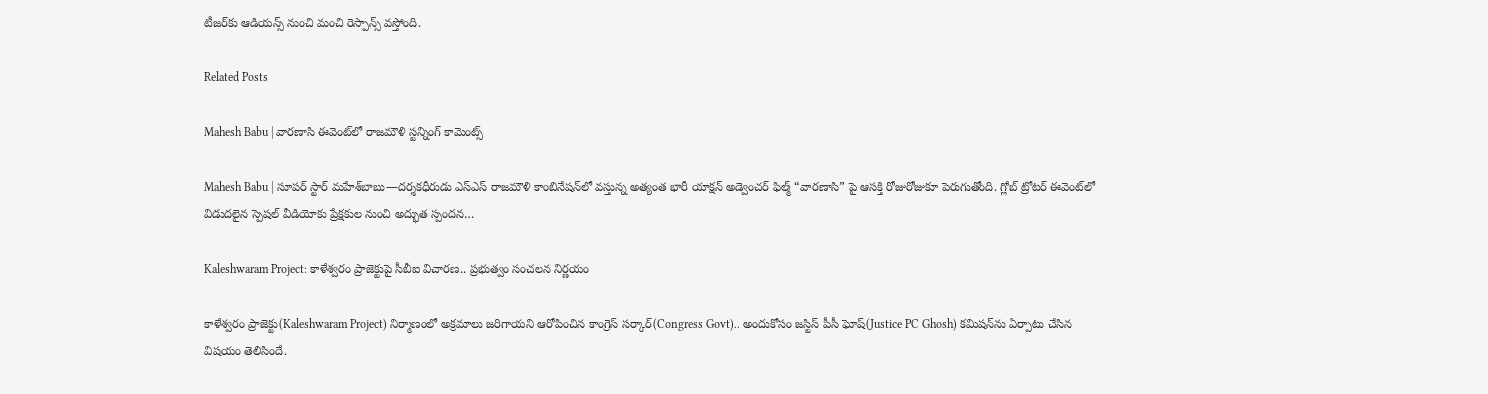టీజ‌ర్‌కు ఆడియ‌న్స్ నుంచి మంచి రెస్పాన్స్ వ‌స్తోంది.

Related Posts

Mahesh Babu | వారణాసి ఈవెంట్‌లో రాజమౌళి స్ట‌న్నింగ్ కామెంట్స్

Mahesh Babu | సూపర్ స్టార్ మహేశ్‌బాబు—దర్శకధీరుడు ఎస్‌ఎస్‌ రాజమౌళి కాంబినేషన్‌లో వస్తున్న అత్యంత భారీ యాక్షన్ అడ్వెంచర్ ఫిల్మ్ “వారణాసి” పై ఆసక్తి రోజురోజుకూ పెరుగుతోంది. గ్లోబ్ ట్రోటర్ ఈవెంట్‌లో విడుదలైన స్పెషల్ వీడియోకు ప్రేక్షకుల నుంచి అద్భుత స్పందన…

Kaleshwaram Project: కాళేశ్వరం ప్రాజెక్టుపై సీబీఐ విచారణ.. ప్రభుత్వం సంచలన నిర్ణయం

కాళేశ్వరం ప్రాజెక్టు(Kaleshwaram Project) నిర్మాణంలో అక్రమాలు జరిగాయని ఆరోపించిన కాంగ్రెస్ సర్కార్(Congress Govt).. అందుకోసం జస్టిస్ పీసీ ఘోష్(Justice PC Ghosh) కమిషన్‌ను ఏర్పాటు చేసిన విషయం తెలిసిందే.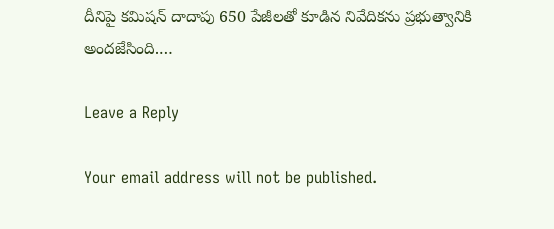దీనిపై కమిషన్ దాదాపు 650 పేజీలతో కూడిన నివేదికను ప్రభుత్వానికి అందజేసింది.…

Leave a Reply

Your email address will not be published.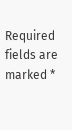Required fields are marked *